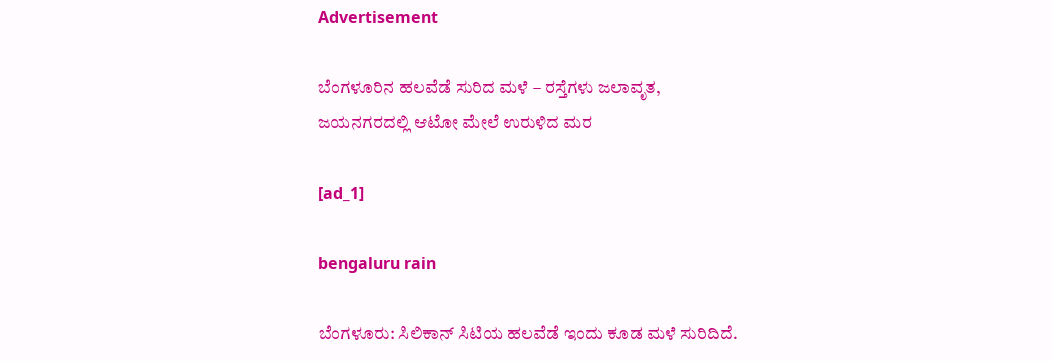Advertisement

ಬೆಂಗಳೂರಿನ ಹಲವೆಡೆ ಸುರಿದ ಮಳೆ – ರಸ್ತೆಗಳು ಜಲಾವೃತ, ಜಯನಗರದಲ್ಲಿ ಆಟೋ ಮೇಲೆ ಉರುಳಿದ ಮರ

[ad_1]

bengaluru rain

ಬೆಂಗಳೂರು: ಸಿಲಿಕಾನ್‌ ಸಿಟಿಯ ಹಲವೆಡೆ ಇಂದು ಕೂಡ ಮಳೆ ಸುರಿದಿದೆ.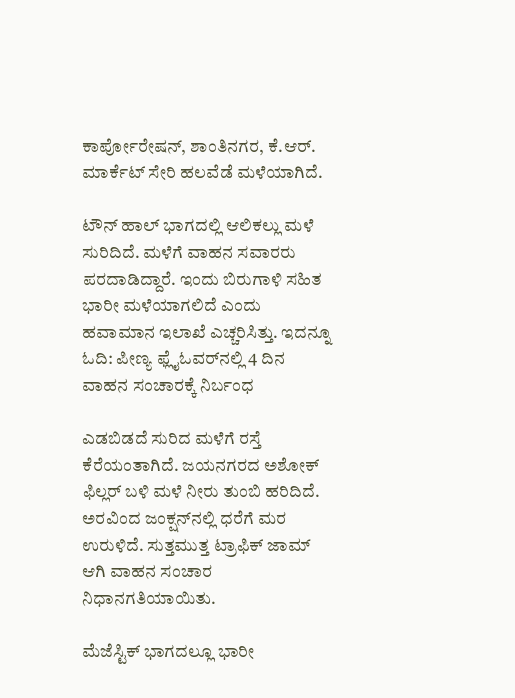ಕಾರ್ಪೋರೇಷನ್, ಶಾಂತಿನಗರ, ಕೆ.ಆರ್. ಮಾರ್ಕೆಟ್ ಸೇರಿ ಹಲವೆಡೆ ಮಳೆಯಾಗಿದೆ.

ಟೌನ್ ಹಾಲ್ ಭಾಗದಲ್ಲಿ ಆಲಿಕಲ್ಲು ಮಳೆ ಸುರಿದಿದೆ. ಮಳೆಗೆ ವಾಹನ ಸವಾರರು ಪರದಾಡಿದ್ದಾರೆ. ಇಂದು ಬಿರುಗಾಳಿ ಸಹಿತ ಭಾರೀ ಮಳೆಯಾಗಲಿದೆ ಎಂದು ಹವಾಮಾನ ಇಲಾಖೆ ಎಚ್ಚರಿಸಿತ್ತು. ಇದನ್ನೂ ಓದಿ: ಪೀಣ್ಯ ಫ್ಲೈಓವರ್‌ನಲ್ಲಿ 4 ದಿನ ವಾಹನ ಸಂಚಾರಕ್ಕೆ ನಿರ್ಬಂಧ

ಎಡಬಿಡದೆ ಸುರಿದ ಮಳೆಗೆ ರಸ್ತೆ ಕೆರೆಯಂತಾಗಿದೆ. ಜಯನಗರದ ಅಶೋಕ್ ಫಿಲ್ಲರ್ ಬಳಿ ಮಳೆ ನೀರು ತುಂಬಿ ಹರಿದಿದೆ. ಅರವಿಂದ ಜಂಕ್ಷನ್‌ನಲ್ಲಿ ಧರೆಗೆ ಮರ ಉರುಳಿದೆ. ಸುತ್ತಮುತ್ತ ಟ್ರಾಫಿಕ್ ಜಾಮ್‌ ಆಗಿ ವಾಹನ ಸಂಚಾರ ನಿಧಾನಗತಿಯಾಯಿತು.

ಮೆಜೆಸ್ಟಿಕ್‌ ಭಾಗದಲ್ಲೂ ಭಾರೀ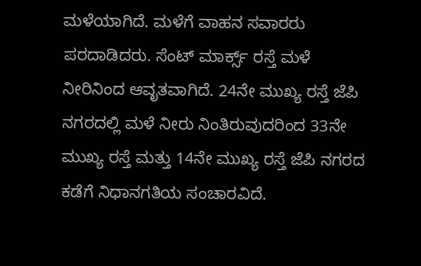ಮಳೆಯಾಗಿದೆ. ಮಳೆಗೆ ವಾಹನ ಸವಾರರು ಪರದಾಡಿದರು. ಸೆಂಟ್ ಮಾರ್ಕ್ಸ್ ರಸ್ತೆ ಮಳೆ ನೀರಿನಿಂದ ಆವೃತವಾಗಿದೆ. 24ನೇ ಮುಖ್ಯ ರಸ್ತೆ ಜೆಪಿ ನಗರದಲ್ಲಿ ಮಳೆ ನೀರು ನಿಂತಿರುವುದರಿಂದ 33ನೇ ಮುಖ್ಯ ರಸ್ತೆ ಮತ್ತು 14ನೇ ಮುಖ್ಯ ರಸ್ತೆ ಜೆಪಿ ನಗರದ ಕಡೆಗೆ ನಿಧಾನಗತಿಯ ಸಂಚಾರವಿದೆ.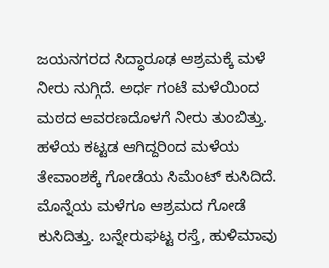ಜಯನಗರದ ಸಿದ್ಧಾರೂಢ ಆಶ್ರಮಕ್ಕೆ ಮಳೆ ನೀರು ನುಗ್ಗಿದೆ. ಅರ್ಧ ಗಂಟೆ ಮಳೆಯಿಂದ ಮಠದ ಆವರಣದೊಳಗೆ ನೀರು ತುಂಬಿತ್ತು. ಹಳೆಯ ಕಟ್ಟಡ ಆಗಿದ್ದರಿಂದ ಮಳೆಯ ತೇವಾಂಶಕ್ಕೆ ಗೋಡೆಯ ಸಿಮೆಂಟ್ ಕುಸಿದಿದೆ. ಮೊನ್ನೆಯ ಮಳೆಗೂ ಆಶ್ರಮದ ಗೋಡೆ ಕುಸಿದಿತ್ತು. ಬನ್ನೇರುಘಟ್ಟ ರಸ್ತೆ, ಹುಳಿಮಾವು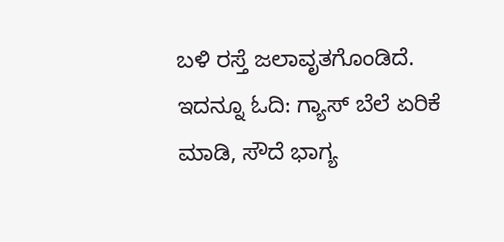ಬಳಿ ರಸ್ತೆ ಜಲಾವೃತಗೊಂಡಿದೆ. ಇದನ್ನೂ ಓದಿ: ಗ್ಯಾಸ್ ಬೆಲೆ ಏರಿಕೆ ಮಾಡಿ, ಸೌದೆ ಭಾಗ್ಯ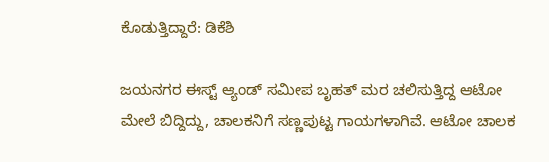ಕೊಡುತ್ತಿದ್ದಾರೆ: ಡಿಕೆಶಿ

ಜಯನಗರ ಈಸ್ಟ್ ಆ್ಯಂಡ್ ಸಮೀಪ ಬೃಹತ್ ಮರ ಚಲಿಸುತ್ತಿದ್ದ ಆಟೋ ಮೇಲೆ ಬಿದ್ದಿದ್ದು, ಚಾಲಕನಿಗೆ ಸಣ್ಣಪುಟ್ಟ ಗಾಯಗಳಾಗಿವೆ. ಆಟೋ ಚಾಲಕ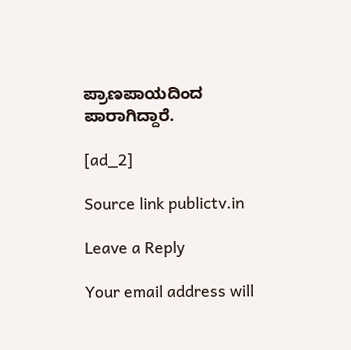ಪ್ರಾಣಪಾಯದಿಂದ ಪಾರಾಗಿದ್ದಾರೆ.

[ad_2]

Source link publictv.in

Leave a Reply

Your email address will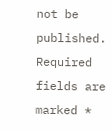not be published. Required fields are marked *